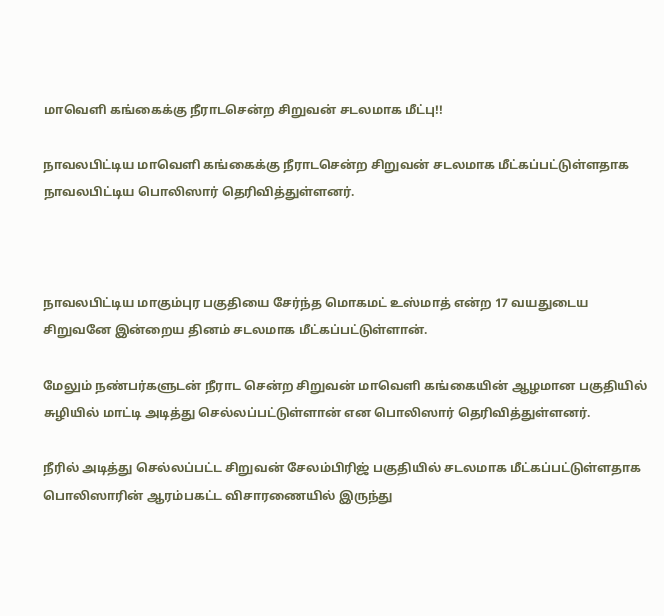மாவெளி கங்கைக்கு நீராடசென்ற சிறுவன் சடலமாக மீட்பு!!

நாவலபிட்டிய மாவெளி கங்கைக்கு நீராடசென்ற சிறுவன் சடலமாக மீட்கப்பட்டுள்ளதாக நாவலபிட்டிய பொலிஸார் தெரிவித்துள்ளனர்.



நாவலபிட்டிய மாகும்புர பகுதியை சேர்ந்த மொகமட் உஸ்மாத் என்ற 17 வயதுடைய சிறுவனே இன்றைய தினம் சடலமாக மீட்கப்பட்டுள்ளான்.

மேலும் நண்பர்களுடன் நீராட சென்ற சிறுவன் மாவெளி கங்கையின் ஆழமான பகுதியில் சுழியில் மாட்டி அடித்து செல்லப்பட்டுள்ளான் என பொலிஸார் தெரிவித்துள்ளனர்.

நீரில் அடித்து செல்லப்பட்ட சிறுவன் சேலம்பிரிஜ் பகுதியில் சடலமாக மீட்கப்பட்டுள்ளதாக பொலிஸாரின் ஆரம்பகட்ட விசாரணையில் இருந்து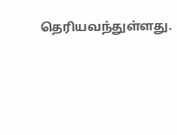தெரியவந்துள்ளது.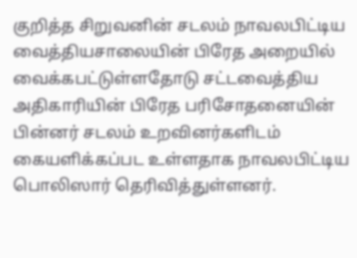குறித்த சிறுவனின் சடலம் நாவலபிட்டிய வைத்தியசாலையின் பிரேத அறையில் வைக்கபட்டுள்ளதோடு சட்டவைத்திய அதிகாரியின் பிரேத பரிசோதனையின் பின்னர் சடலம் உறவினர்களிடம் கையளிக்கப்பட உள்ளதாக நாவலபிட்டிய பொலிஸார் தெரிவித்துள்ளனர்.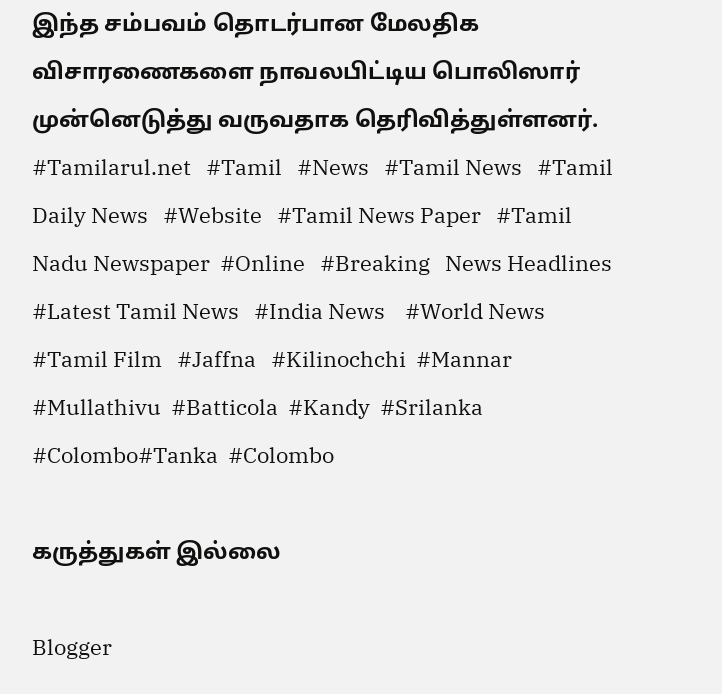இந்த சம்பவம் தொடர்பான மேலதிக விசாரணைகளை நாவலபிட்டிய பொலிஸார் முன்னெடுத்து வருவதாக தெரிவித்துள்ளனர்.
#Tamilarul.net   #Tamil   #News   #Tamil News   #Tamil Daily News   #Website   #Tamil News Paper   #Tamil Nadu Newspaper  #Online   #Breaking   News Headlines    #Latest Tamil News   #India News    #World News   #Tamil Film   #Jaffna   #Kilinochchi  #Mannar  #Mullathivu  #Batticola  #Kandy  #Srilanka  #Colombo#Tanka  #Colombo

கருத்துகள் இல்லை

Blogger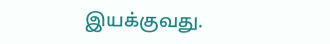இயக்குவது.